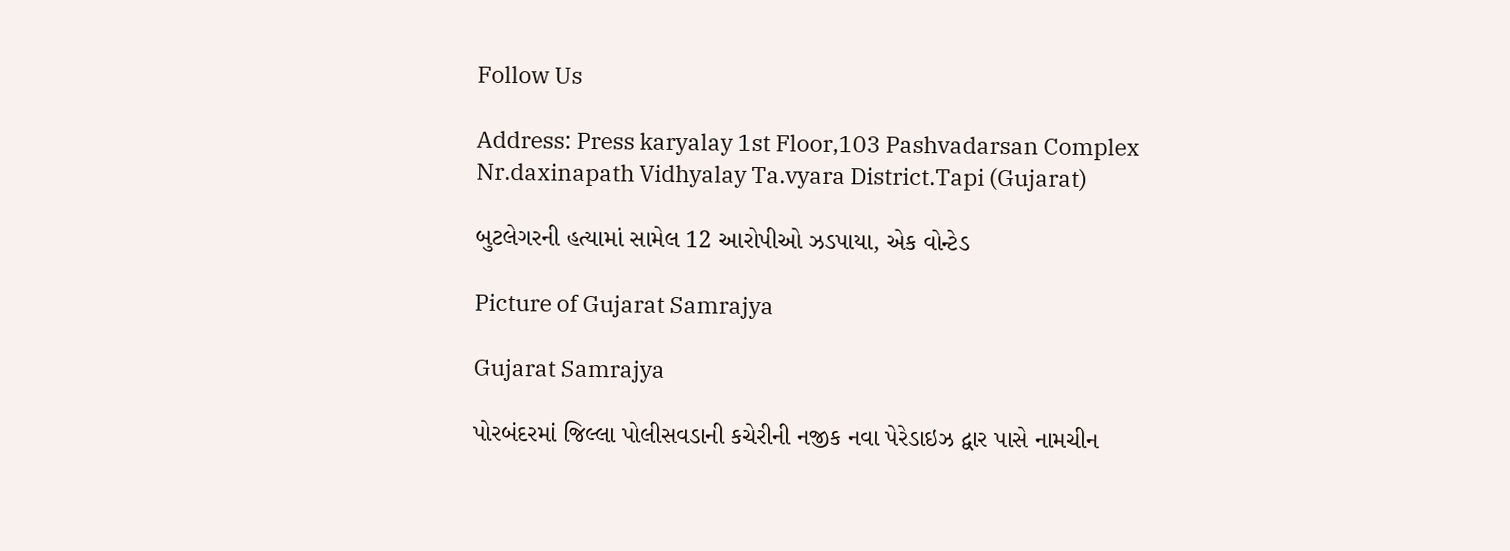Follow Us

Address: Press karyalay 1st Floor,103 Pashvadarsan Complex Nr.daxinapath Vidhyalay Ta.vyara District.Tapi (Gujarat)

બુટલેગરની હત્યામાં સામેલ 12 આરોપીઓ ઝડપાયા, એક વોન્ટેડ

Picture of Gujarat Samrajya

Gujarat Samrajya

પોરબંદરમાં જિલ્લા પોલીસવડાની કચેરીની નજીક નવા પેરેડાઇઝ દ્વાર પાસે નામચીન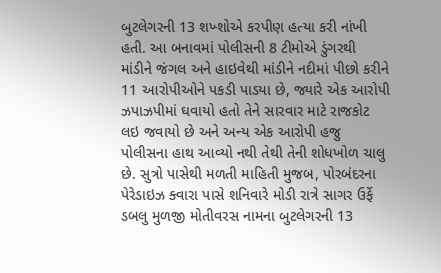બુટલેગરની 13 શખ્શોએ કરપીણ હત્યા કરી નાંખી હતી. આ બનાવમાં પોલીસની 8 ટીમોએ ડુંગરથી માંડીને જંગલ અને હાઇવેથી માંડીને નદીમાં પીછો કરીને 11 આરોપીઓને પકડી પાડયા છે, જ્યારે એક આરોપી ઝપાઝપીમાં ઘવાયો હતો તેને સારવાર માટે રાજકોટ લઇ જવાયો છે અને અન્ય એક આરોપી હજુ પોલીસના હાથ આવ્યો નથી તેથી તેની શોધખોળ ચાલુ છે. સુત્રો પાસેથી મળતી માહિતી મુજબ, પોરબંદરના પેરેડાઇઝ ક્વારા પાસે શનિવારે મોડી રાત્રે સાગર ઉર્ફે ડબલુ મુળજી મોતીવરસ નામના બુટલેગરની 13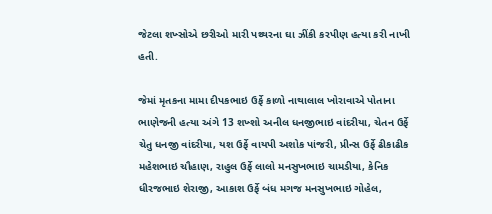જેટલા શખ્સોએ છરીઓ મારી પથ્થરના ઘા ઝીંકી કરપીણ હત્યા કરી નાખી હતી.

જેમાં મૃતકના મામા દીપકભાઇ ઉર્ફે કાળો નાથાલાલ ખોરાવાએ પોતાના ભાણેજની હત્યા અંગે 13 શખ્શો અનીલ ધનજીભાઇ વાંદરીયા, ચેતન ઉર્ફે ચેતુ ધનજી વાંદરીયા, યશ ઉર્ફે વાયપી અશોક પાંજરી, પ્રીન્સ ઉર્ફે ઢીકાઢીક મહેશભાઇ ચૌહાણ, રાહુલ ઉર્ફે લાલો મનસુખભાઇ ચામડીયા, કેનિક ધીરજભાઇ શેરાજી, આકાશ ઉર્ફે બંધ મગજ મનસુખભાઇ ગોહેલ,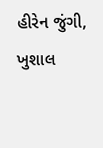હીરેન જુંગી, ખુશાલ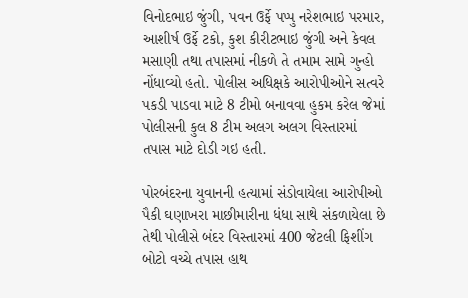વિનોદભાઇ જુંગી, પવન ઉર્ફે પપ્પુ નરેશભાઇ પરમાર, આશીર્ષ ઉર્ફે ટકો, કુશ કીરીટભાઇ જુંગી અને કેવલ મસાણી તથા તપાસમાં નીકળે તે તમામ સામે ગુન્હો નોંધાવ્યો હતો. પોલીસ અધિક્ષકે આરોપીઓને સત્વરે પકડી પાડવા માટે 8 ટીમો બનાવવા હુકમ કરેલ જેમાં પોલીસની કુલ 8 ટીમ અલગ અલગ વિસ્તારમાં તપાસ માટે દોડી ગઇ હતી.

પોરબંદરના યુવાનની હત્યામાં સંડોવાયેલા આરોપીઓ પૈકી ઘણાખરા માછીમારીના ધંધા સાથે સંકળાયેલા છે તેથી પોલીસે બંદર વિસ્તારમાં 400 જેટલી ફિશીંગ બોટો વચ્ચે તપાસ હાથ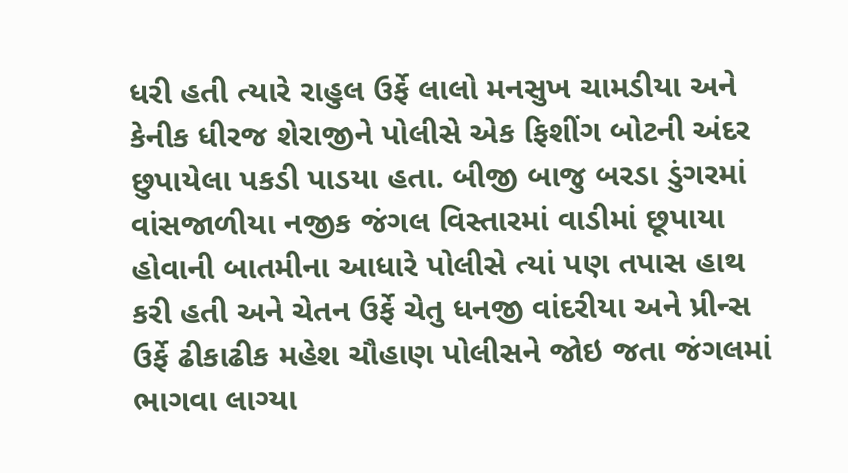ધરી હતી ત્યારે રાહુલ ઉર્ફે લાલો મનસુખ ચામડીયા અને કેનીક ધીરજ શેરાજીને પોલીસે એક ફિશીંગ બોટની અંદર છુપાયેલા પકડી પાડયા હતા. બીજી બાજુ બરડા ડુંગરમાં વાંસજાળીયા નજીક જંગલ વિસ્તારમાં વાડીમાં છૂપાયા હોવાની બાતમીના આધારે પોલીસે ત્યાં પણ તપાસ હાથ કરી હતી અને ચેતન ઉર્ફે ચેતુ ધનજી વાંદરીયા અને પ્રીન્સ ઉર્ફે ઢીકાઢીક મહેશ ચૌહાણ પોલીસને જોઇ જતા જંગલમાં ભાગવા લાગ્યા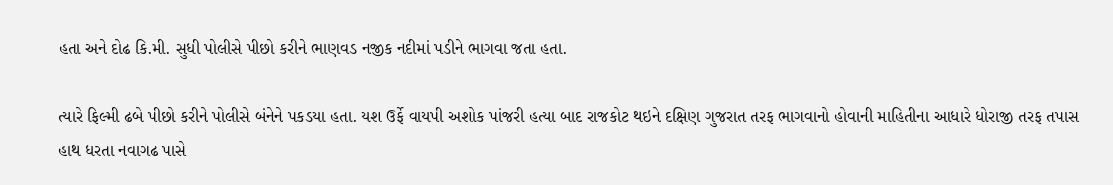હતા અને દોઢ કિ.મી. સુધી પોલીસે પીછો કરીને ભાણવડ નજીક નદીમાં પડીને ભાગવા જતા હતા.

ત્યારે ફિલ્મી ઢબે પીછો કરીને પોલીસે બંનેને પકડયા હતા. યશ ઉર્ફે વાયપી અશોક પાંજરી હત્યા બાદ રાજકોટ થઇને દક્ષિણ ગુજરાત તરફ ભાગવાનો હોવાની માહિતીના આધારે ધોરાજી તરફ તપાસ હાથ ધરતા નવાગઢ પાસે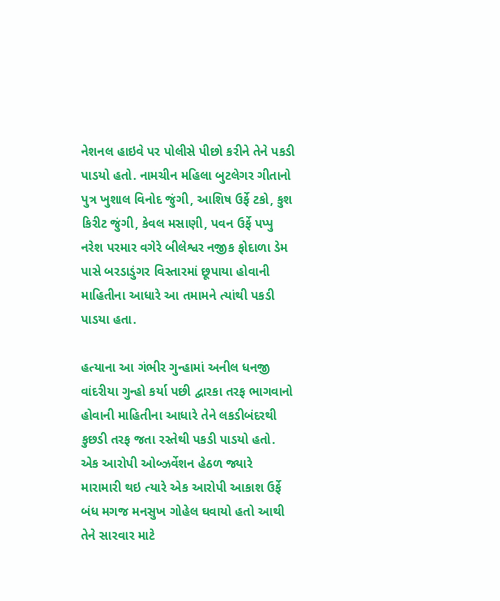નેશનલ હાઇવે પર પોલીસે પીછો કરીને તેને પકડી પાડયો હતો. નામચીન મહિલા બુટલેગર ગીતાનો પુત્ર ખુશાલ વિનોદ જુંગી, આશિષ ઉર્ફે ટકો, કુશ કિરીટ જુંગી, કેવલ મસાણી, પવન ઉર્ફે પપ્પુ નરેશ પરમાર વગેરે બીલેશ્વર નજીક ફોદાળા ડેમ પાસે બરડાડુંગર વિસ્તારમાં છૂપાયા હોવાની માહિતીના આધારે આ તમામને ત્યાંથી પકડી પાડયા હતા.

હત્યાના આ ગંભીર ગુન્હામાં અનીલ ધનજી વાંદરીયા ગુન્હો કર્યા પછી દ્વારકા તરફ ભાગવાનો હોવાની માહિતીના આધારે તેને લકડીબંદરથી કુછડી તરફ જતા રસ્તેથી પકડી પાડયો હતો. એક આરોપી ઓબ્ઝર્વેશન હેઠળ જ્યારે મારામારી થઇ ત્યારે એક આરોપી આકાશ ઉર્ફે બંધ મગજ મનસુખ ગોહેલ ઘવાયો હતો આથી તેને સારવાર માટે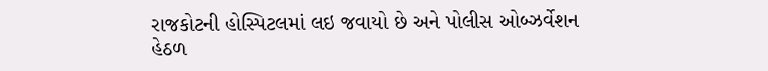રાજકોટની હોસ્પિટલમાં લઇ જવાયો છે અને પોલીસ ઓબ્ઝર્વેશન હેઠળ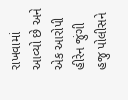રાખવામાં આવ્યો છે અને એક આરોપી હીરેન જુંગી હજુ પોલીસને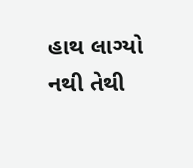હાથ લાગ્યો નથી તેથી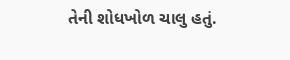તેની શોધખોળ ચાલુ હતું.